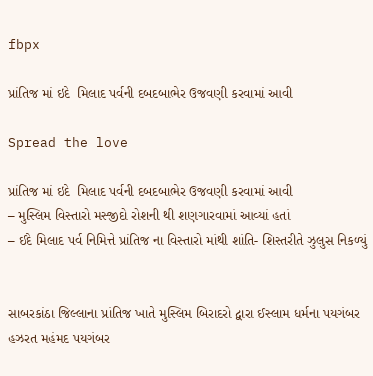fbpx

પ્રાંતિજ માં ઇદે  મિલાદ પર્વની દબદબાભેર ઉજવણી કરવામાં આવી

Spread the love

પ્રાંતિજ માં ઇદે  મિલાદ પર્વની દબદબાભેર ઉજવણી કરવામાં આવી
– મુસ્લિમ વિસ્તારો મસ્જીદો રોશની થી શણગારવામાં આવ્યાં હતાં
– ઈદે મિલાદ પર્વ નિમિત્તે પ્રાંતિજ ના વિસ્તારો માંથી શાંતિ- શિસ્તરીતે ઝુલુસ નિકળ્યું


સાબરકાંઠા જિલ્લાના પ્રાંતિજ ખાતે મુસ્લિમ બિરાદરો દ્વારા ઈસ્લામ ધર્મના પયગંબર હઝરત મહંમદ પયગંબર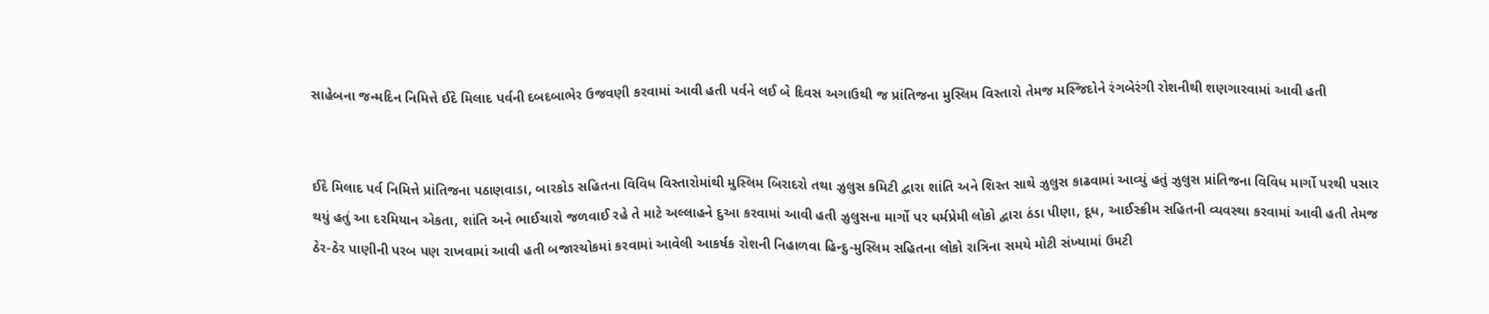સાહેબના જન્મદિન નિમિત્તે ઈદે મિલાદ પર્વની દબદબાભેર ઉજવણી કરવામાં આવી હતી પર્વને લઈ બે દિવસ અગાઉથી જ પ્રાંતિજના મુસ્લિમ વિસ્તારો તેમજ મસ્જિદોને રંગબેરંગી રોશનીથી શણગારવામાં આવી હતી


ઈદે મિલાદ પર્વ નિમિત્તે પ્રાંતિજના પઠાણવાડા, બારકોડ સહિતના વિવિધ વિસ્તારોમાંથી મુસ્લિમ બિરાદરો તથા ઝુલુસ કમિટી દ્વારા શાંતિ અને શિસ્ત સાથે ઝુલુસ કાઢવામાં આવ્યું હતું ઝુલુસ પ્રાંતિજના વિવિધ માર્ગો પરથી પસાર થયું હતું આ દરમિયાન એકતા, શાંતિ અને ભાઈચારો જળવાઈ રહે તે માટે અલ્લાહને દુઆ કરવામાં આવી હતી ઝુલુસના માર્ગો પર ધર્મપ્રેમી લોકો દ્વારા ઠંડા પીણા, દૂધ, આઈસ્ક્રીમ સહિતની વ્યવસ્થા કરવામાં આવી હતી તેમજ ઠેર-ઠેર પાણીની પરબ પણ રાખવામાં આવી હતી બજારચોકમાં કરવામાં આવેલી આકર્ષક રોશની નિહાળવા હિન્દુ-મુસ્લિમ સહિતના લોકો રાત્રિના સમયે મોટી સંખ્યામાં ઉમટી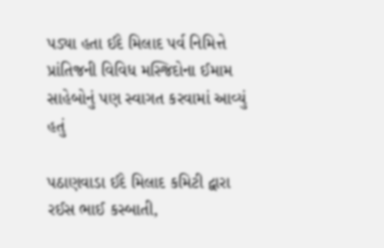પડ્યા હતા ઈદે મિલાદ પર્વ નિમિત્તે પ્રાંતિજની વિવિધ મસ્જિદોના ઈમામ સાહેબોનું પણ સ્વાગત કરવામાં આવ્યું હતું

પઠાણવાડા ઈદે મિલાદ કમિટી દ્વારા રઈસ ભાઈ કસ્બાતી,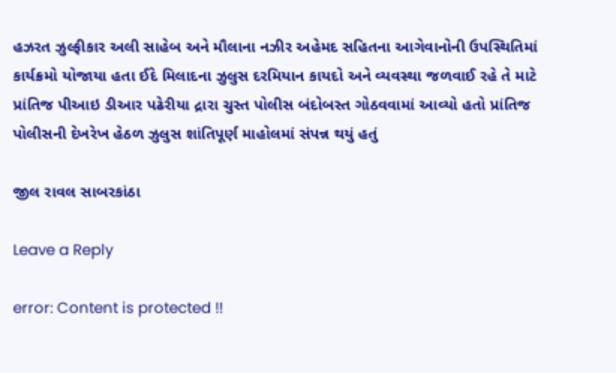હઝરત ઝુલ્ફીકાર અલી સાહેબ અને મૌલાના નઝીર અહેમદ સહિતના આગેવાનોની ઉપસ્થિતિમાં કાર્યક્રમો યોજાયા હતા ઈદે મિલાદના ઝુલુસ દરમિયાન કાયદો અને વ્યવસ્થા જળવાઈ રહે તે માટે પ્રાંતિજ પીઆઇ ડીઆર પઢેરીયા દ્રારા ચુસ્ત પોલીસ બંદોબસ્ત ગોઠવવામાં આવ્યો હતો પ્રાંતિજ પોલીસની દેખરેખ હેઠળ ઝુલુસ શાંતિપૂર્ણ માહોલમાં સંપન્ન થયું હતું

જીલ રાવલ સાબરકાંઠા

Leave a Reply

error: Content is protected !!